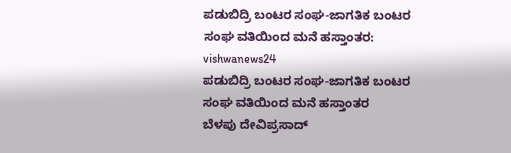ಪಡುಬಿದ್ರಿ ಬಂಟರ ಸಂಘ-ಜಾಗತಿಕ ಬಂಟರ ಸಂಘ ವತಿಯಿಂದ ಮನೆ ಹಸ್ತಾಂತರ: vishwanews24
ಪಡುಬಿದ್ರಿ ಬಂಟರ ಸಂಘ-ಜಾಗತಿಕ ಬಂಟರ ಸಂಘ ವತಿಯಿಂದ ಮನೆ ಹಸ್ತಾಂತರ
ಬೆಳಪು ದೇವಿಪ್ರಸಾದ್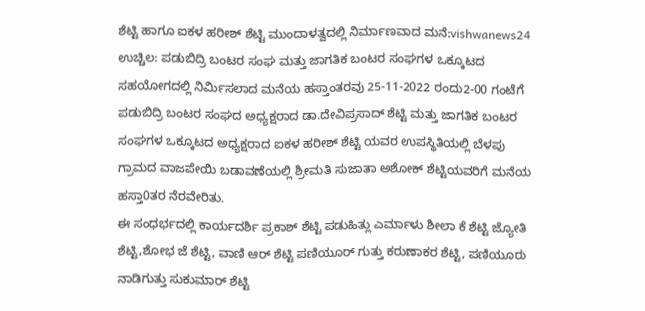ಶೆಟ್ಟಿ ಹಾಗೂ ಐಕಳ ಹರೀಶ್ ಶೆಟ್ಟಿ ಮುಂದಾಳತ್ವದಲ್ಲಿ ನಿರ್ಮಾಣವಾದ ಮನೆ:vishwanews24
ಉಚ್ಚಿಲ: ಪಡುಬಿದ್ರಿ ಬಂಟರ ಸಂಘ ಮತ್ತು ಜಾಗತಿಕ ಬಂಟರ ಸಂಘಗಳ ಒಕ್ಕೂಟದ ಸಹಯೋಗದಲ್ಲಿ ನಿರ್ಮಿಸಲಾದ ಮನೆಯ ಹಸ್ತಾಂತರವು 25-11-2022 ರಂದು2-00 ಗಂಟೆಗೆ ಪಡುಬಿದ್ರಿ ಬಂಟರ ಸಂಘದ ಅಧ್ಯಕ್ಷರಾದ ಡಾ.ದೇವಿಪ್ರಸಾದ್ ಶೆಟ್ಟಿ ಮತ್ತು ಜಾಗತಿಕ ಬಂಟರ ಸಂಘಗಳ ಒಕ್ಕೂಟದ ಅಧ್ಯಕ್ಷರಾದ ಐಕಳ ಹರೀಶ್ ಶೆಟ್ಟಿ ಯವರ ಉಪಸ್ಥಿತಿಯಲ್ಲಿ ಬೆಳಪು ಗ್ರಾಮದ ವಾಜಪೇಯಿ ಬಡಾವಣೆಯಲ್ಲಿ ಶ್ರೀಮತಿ ಸುಜಾತಾ ಅಶೋಕ್ ಶೆಟ್ಟಿಯವರಿಗೆ ಮನೆಯ ಹಸ್ತಾ0ತರ ನೆರವೇರಿತು.
ಈ ಸಂಧರ್ಭದಲ್ಲಿ ಕಾರ್ಯದರ್ಶಿ ಪ್ರಕಾಶ್ ಶೆಟ್ಟಿ ಪಡುಹಿತ್ಲು ಎರ್ಮಾಳು ಶೀಲಾ ಕೆ ಶೆಟ್ಟಿ ಜ್ಯೋತಿ ಶೆಟ್ಟಿ,ಶೋಭ ಜೆ ಶೆಟ್ಟಿ, ವಾಣಿ ಆರ್ ಶೆಟ್ಟಿ ಪಣಿಯೂರ್ ಗುತ್ತು ಕರುಣಾಕರ ಶೆಟ್ಟಿ, ಪಣಿಯೂರು ನಾಡಿಗುತ್ತು ಸುಕುಮಾರ್ ಶೆಟ್ಟಿ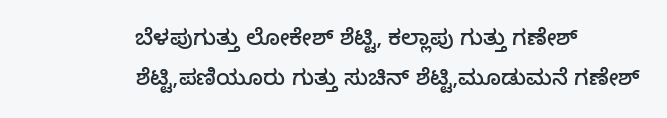ಬೆಳಪುಗುತ್ತು ಲೋಕೇಶ್ ಶೆಟ್ಟಿ, ಕಲ್ಲಾಪು ಗುತ್ತು ಗಣೇಶ್ ಶೆಟ್ಟಿ,ಪಣಿಯೂರು ಗುತ್ತು ಸುಚಿನ್ ಶೆಟ್ಟಿ,ಮೂಡುಮನೆ ಗಣೇಶ್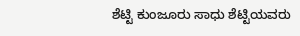ಶೆಟ್ಟಿ ಕುಂಜೂರು ಸಾಧು ಶೆಟ್ಟಿಯವರು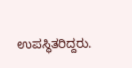ಉಪಸ್ಥಿತರಿದ್ದರು.